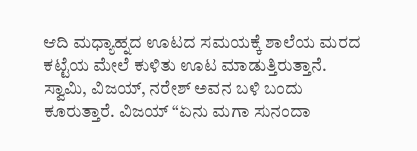ಆದಿ ಮಧ್ಯಾಹ್ನದ ಊಟದ ಸಮಯಕ್ಕೆ ಶಾಲೆಯ ಮರದ ಕಟ್ಟೆಯ ಮೇಲೆ ಕುಳಿತು ಊಟ ಮಾಡುತ್ತಿರುತ್ತಾನೆ. ಸ್ವಾಮಿ, ವಿಜಯ್, ನರೇಶ್ ಅವನ ಬಳಿ ಬಂದು ಕೂರುತ್ತಾರೆ. ವಿಜಯ್ “ಏನು ಮಗಾ ಸುನಂದಾ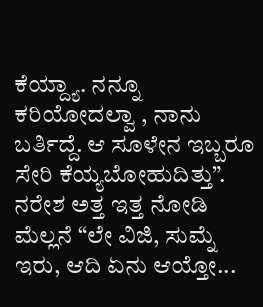ಕೆಯ್ದ್ಯಾ. ನನ್ನೂ ಕರಿಯೋದಲ್ವಾ , ನಾನು ಬರ್ತಿದ್ದೆ. ಆ ಸೂಳೇನ ಇಬ್ಬರೂ ಸೇರಿ ಕೆಯ್ಯಬೋಹುದಿತ್ತು”. ನರೇಶ ಅತ್ತ ಇತ್ತ ನೋಡಿ ಮೆಲ್ಲನೆ “ಲೇ ವಿಜಿ, ಸುಮ್ನೆ ಇರು, ಆದಿ ಏನು ಆಯ್ತೋ...